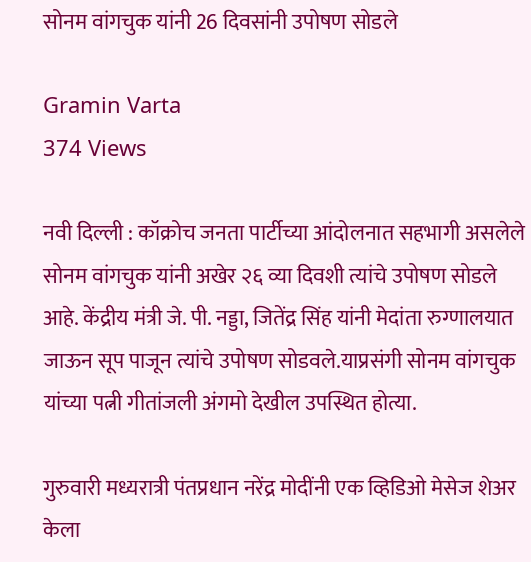सोनम वांगचुक यांनी 26 दिवसांनी उपोषण सोडले

Gramin Varta
374 Views

नवी दिल्ली : कॉक्रोच जनता पार्टीच्या आंदोलनात सहभागी असलेले सोनम वांगचुक यांनी अखेर २६ व्या दिवशी त्यांचे उपोषण सोडले आहे. केंद्रीय मंत्री जे. पी. नड्डा, जितेंद्र सिंह यांनी मेदांता रुग्णालयात जाऊन सूप पाजून त्यांचे उपोषण सोडवले.याप्रसंगी सोनम वांगचुक यांच्या पत्नी गीतांजली अंगमो देखील उपस्थित होत्या.

गुरुवारी मध्यरात्री पंतप्रधान नरेंद्र मोदींनी एक व्हिडिओ मेसेज शेअर केला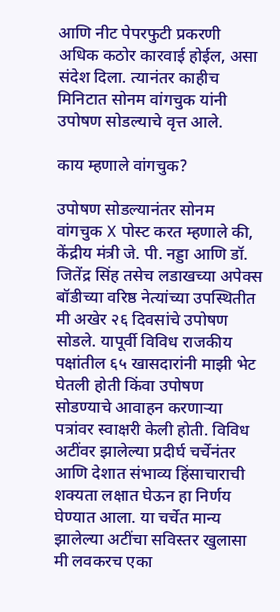आणि नीट पेपरफुटी प्रकरणी अधिक कठोर कारवाई होईल, असा संदेश दिला. त्यानंतर काहीच मिनिटात सोनम वांगचुक यांनी उपोषण सोडल्याचे वृत्त आले.

काय म्हणाले वांगचुक?

उपोषण सोडल्यानंतर सोनम वांगचुक X पोस्ट करत म्हणाले की, केंद्रीय मंत्री जे. पी. नड्डा आणि डॉ. जितेंद्र सिंह तसेच लडाखच्या अपेक्स बॉडीच्या वरिष्ठ नेत्यांच्या उपस्थितीत मी अखेर २६ दिवसांचे उपोषण सोडले. यापूर्वी विविध राजकीय पक्षांतील ६५ खासदारांनी माझी भेट घेतली होती किंवा उपोषण सोडण्याचे आवाहन करणाऱ्या पत्रांवर स्वाक्षरी केली होती. विविध अटींवर झालेल्या प्रदीर्घ चर्चेनंतर आणि देशात संभाव्य हिंसाचाराची शक्यता लक्षात घेऊन हा निर्णय घेण्यात आला. या चर्चेत मान्य झालेल्या अटींचा सविस्तर खुलासा मी लवकरच एका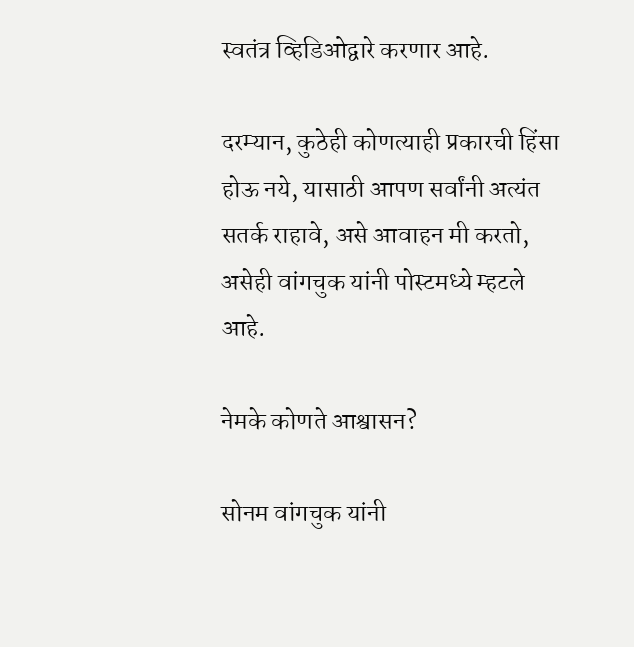स्वतंत्र व्हिडिओद्वारे करणार आहे.

दरम्यान, कुठेही कोणत्याही प्रकारची हिंसा होऊ नये, यासाठी आपण सर्वांनी अत्यंत सतर्क राहावे, असे आवाहन मी करतो, असेही वांगचुक यांनी पोस्टमध्ये म्हटले आहे.

नेमके कोणते आश्वासन?

सोनम वांगचुक यांनी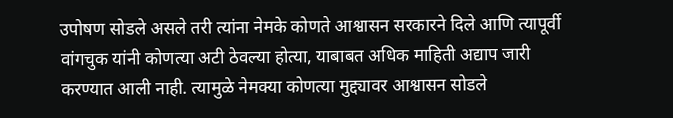उपोषण सोडले असले तरी त्यांना नेमके कोणते आश्वासन सरकारने दिले आणि त्यापूर्वी वांगचुक यांनी कोणत्या अटी ठेवल्या होत्या, याबाबत अधिक माहिती अद्याप जारी करण्यात आली नाही. त्यामुळे नेमक्या कोणत्या मुद्द्यावर आश्वासन सोडले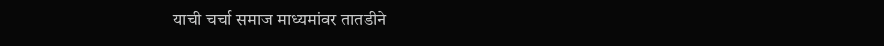याची चर्चा समाज माध्यमांवर तातडीने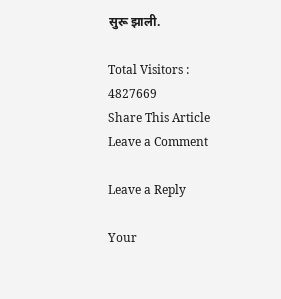सुरू झाली.

Total Visitors :
4827669
Share This Article
Leave a Comment

Leave a Reply

Your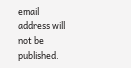email address will not be published.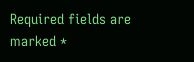Required fields are marked *